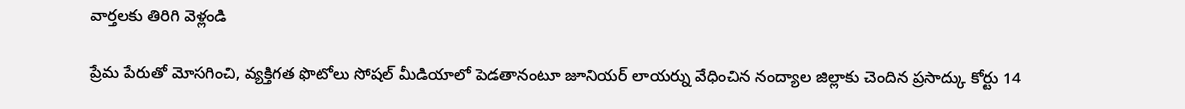వార్తలకు తిరిగి వెళ్లండి

ప్రేమ పేరుతో మోసగించి, వ్యక్తిగత ఫొటోలు సోషల్ మీడియాలో పెడతానంటూ జూనియర్ లాయర్ను వేధించిన నంద్యాల జిల్లాకు చెందిన ప్రసాద్కు కోర్టు 14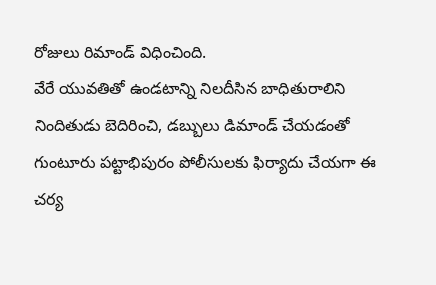రోజులు రిమాండ్ విధించింది.
వేరే యువతితో ఉండటాన్ని నిలదీసిన బాధితురాలిని నిందితుడు బెదిరించి, డబ్బులు డిమాండ్ చేయడంతో గుంటూరు పట్టాభిపురం పోలీసులకు ఫిర్యాదు చేయగా ఈ చర్య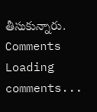తీసుకున్నారు.
Comments
Loading comments...